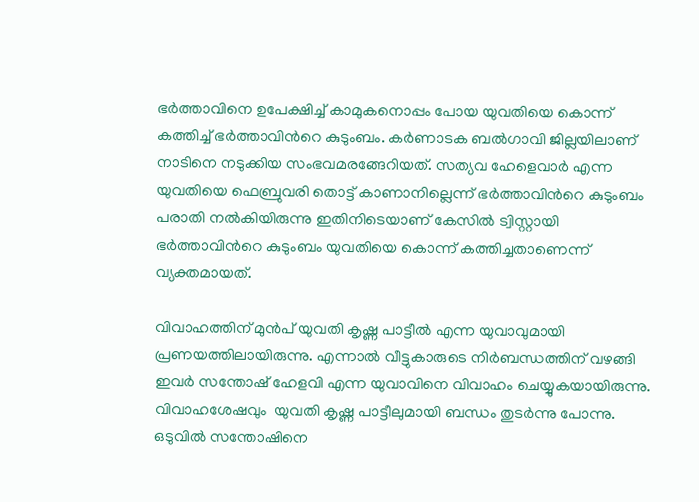ഭര്‍ത്താവിനെ ഉപേക്ഷിച്ച് കാമുകനൊപ്പം പോയ യുവതിയെ കൊന്ന് കത്തിച്ച് ഭര്‍ത്താവിന്‍റെ കുടുംബം. കര്‍ണാടക ബല്‍ഗാവി ജില്ലയിലാണ് നാടിനെ നടുക്കിയ സംഭവമരങ്ങേറിയത്. സത്യവ ഹേളെവാര്‍ എന്ന യുവതിയെ ഫെബ്രുവരി തൊട്ട് കാണാനില്ലെന്ന് ഭര്‍ത്താവിന്‍റെ കുടുംബം പരാതി നല്‍കിയിരുന്നു ഇതിനിടെയാണ് കേസില്‍ ട്വിസ്റ്റായി ഭര്‍ത്താവിന്‍റെ കുടുംബം യുവതിയെ കൊന്ന് കത്തിച്ചതാണെന്ന് വ്യക്തമായത്.

വിവാഹത്തിന് മുന്‍പ് യുവതി കൃഷ്ണ പാട്ടീല്‍ എന്ന യുവാവുമായി പ്രണയത്തിലായിരുന്നു. എന്നാല്‍ വീട്ടുകാരുടെ നിര്‍ബന്ധത്തിന് വഴങ്ങി ഇവര്‍ സന്തോഷ് ഹേളവി എന്ന യുവാവിനെ വിവാഹം ചെയ്യുകയായിരുന്നു. വിവാഹശേഷവും  യുവതി കൃഷ്ണ പാട്ടീലുമായി ബന്ധം തുടര്‍ന്നു പോന്നു. ഒടുവില്‍ സന്തോഷിനെ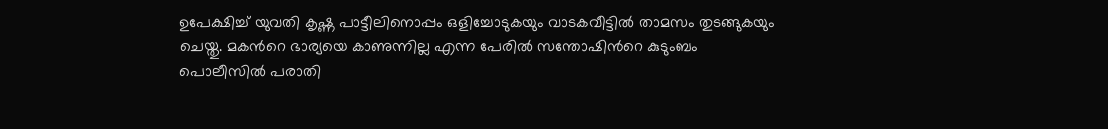ഉപേക്ഷിച്ച് യുവതി കൃഷ്ണ പാട്ടീലിനൊപ്പം ഒളിച്ചോടുകയും വാടകവീട്ടില്‍ താമസം തുടങ്ങുകയും ചെയ്തു. മകന്‍റെ ഭാര്യയെ കാണുന്നില്ല എന്ന പേരില്‍ സന്തോഷിന്‍റെ കുടുംബം പൊലീസില്‍ പരാതി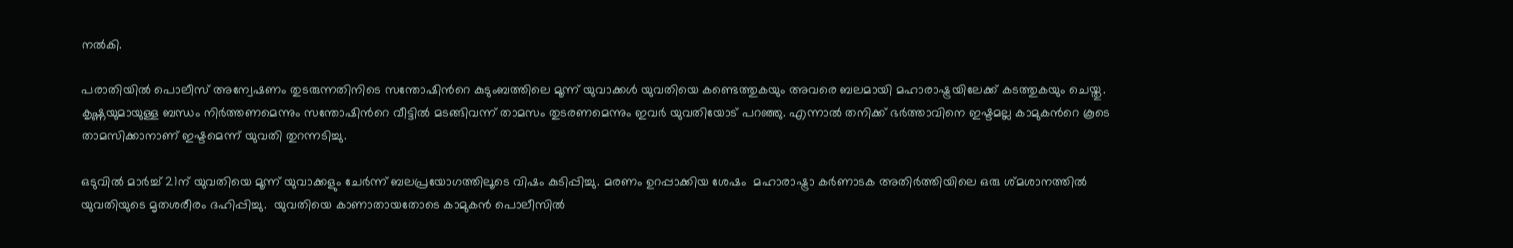നല്‍കി.

പരാതിയില്‍ പൊലീസ് അന്വേഷണം തുടരുന്നതിനിടെ സന്തോഷിന്‍റെ കുടുംബത്തിലെ മൂന്ന് യുവാക്കള്‍ യുവതിയെ കണ്ടെത്തുകയും അവരെ ബലമായി മഹാരാഷ്ട്രയിലേക്ക് കടത്തുകയും ചെയ്തു. കൃഷ്ണയുമായുള്ള ബന്ധം നിര്‍ത്തണമെന്നും സന്തോഷിന്‍റെ വീട്ടില്‍ മടങ്ങിവന്ന് താമസം തുടരണമെന്നും ഇവര്‍ യുവതിയോട് പറഞ്ഞു. എന്നാല്‍ തനിക്ക് ഭര്‍ത്താവിനെ ഇഷ്ടമല്ല കാമുകന്‍റെ കൂടെ താമസിക്കാനാണ് ഇഷ്ടമെന്ന് യുവതി തുറന്നടിച്ചു.

ഒടുവില്‍ മാര്‍ച്ച് 21ന് യുവതിയെ മൂന്ന് യുവാക്കളും ചേര്‍ന്ന് ബലപ്രയോഗത്തിലൂടെ വിഷം കുടിപ്പിച്ചു. മരണം ഉറപ്പാക്കിയ ശേഷം  മഹാരാഷ്ട്രാ കര്‍ണാടക അതിര്‍ത്തിയിലെ ഒരു ശ്മശാനത്തില്‍ യുവതിയുടെ മൃതശരീരം ദഹിപ്പിച്ചു.  യുവതിയെ കാണാതായതോടെ കാമുകന്‍ പൊലീസില്‍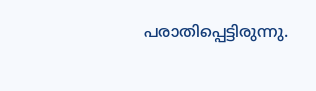പരാതിപ്പെട്ടിരുന്നു.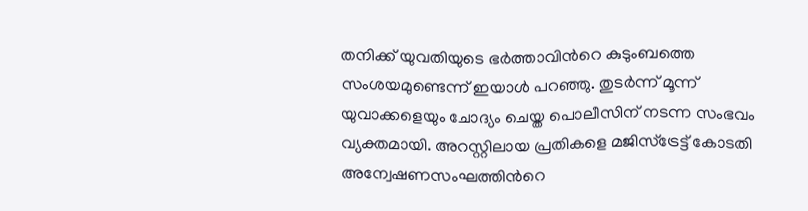തനിക്ക് യുവതിയുടെ ഭര്‍ത്താവിന്‍റെ കുടുംബത്തെ സംശയമുണ്ടെന്ന് ഇയാള്‍ പറഞ്ഞു. തുടര്‍ന്ന് മൂന്ന് യുവാക്കളെയും ചോദ്യം ചെയ്ത പൊലീസിന് നടന്ന സംഭവം വ്യക്തമായി. അറസ്റ്റിലായ പ്രതികളെ മജിസ്ട്രേട്ട് കോടതി  അന്വേഷണസംഘത്തിന്‍റെ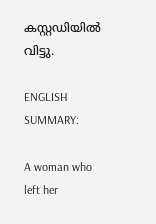കസ്റ്റഡിയില്‍ വിട്ടു.

ENGLISH SUMMARY:

A woman who left her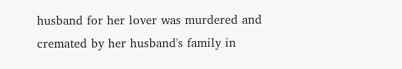husband for her lover was murdered and cremated by her husband's family in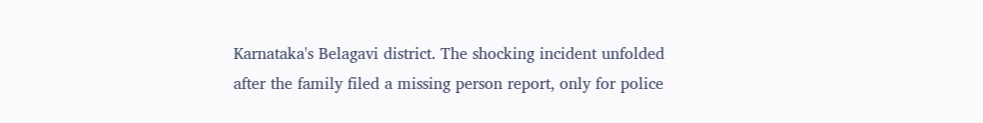Karnataka's Belagavi district. The shocking incident unfolded after the family filed a missing person report, only for police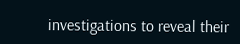investigations to reveal their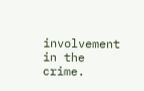involvement in the crime.